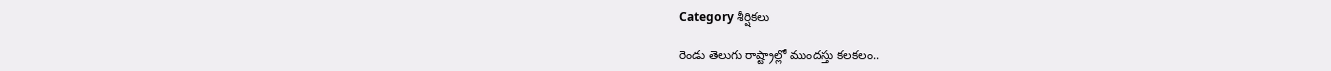Category శీర్షికలు

రెండు తెలుగు రాష్ట్రాల్లో ముందస్తు కలకలం..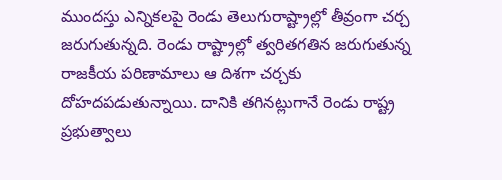ముందస్తు ఎన్నికలపై రెండు తెలుగురాష్ట్రాల్లో తీవ్రంగా చర్చ జరుగుతున్నది. రెండు రాష్ట్రాల్లో త్వరితగతిన జరుగుతున్న రాజకీయ పరిణామాలు ఆ దిశగా చర్చకు దోహదపడుతున్నాయి. దానికి తగినట్లుగానే రెండు రాష్ట్ర ప్రభుత్వాలు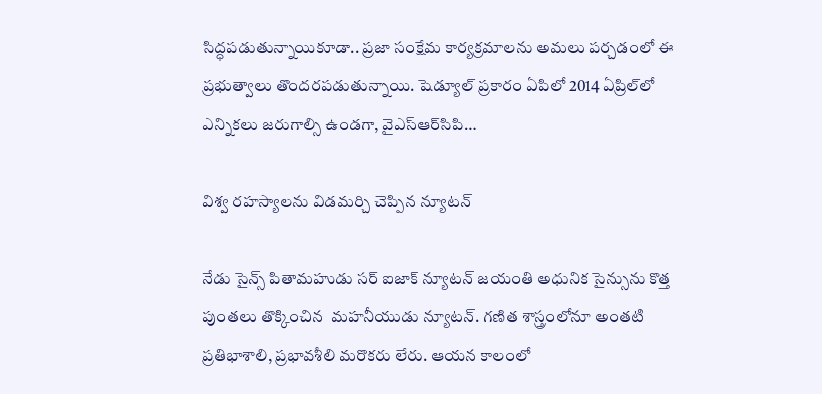సిద్ధపడుతున్నాయికూడా.. ప్రజా సంక్షేమ కార్యక్రమాలను అమలు పర్చడంలో ఈ ప్రభుత్వాలు తొందరపడుతున్నాయి. షెడ్యూల్‌ ‌ప్రకారం ఏపిలో 2014 ఏప్రిల్‌లో ఎన్నికలు జరుగాల్సి ఉండగా, వైఎస్‌ఆర్‌సిపి…

విశ్వ రహస్యాలను విడమర్చి చెప్పిన న్యూటన్‌

నేడు సైన్స్ ‌పితామహుడు సర్‌ ఐజాక్‌ ‌న్యూటన్‌ ‌జయంతి అధునిక సైన్సును కొత్త పుంతలు తొక్కించిన  మహనీయుడు న్యూటన్‌. గణిత శాస్త్రంలోనూ అంతటి ప్రతిభాశాలి, ప్రభావశీలి మరొకరు లేరు. ఆయన కాలంలో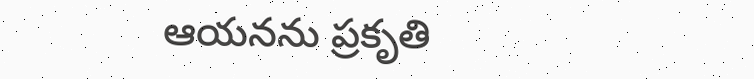ఆయనను ప్రకృతి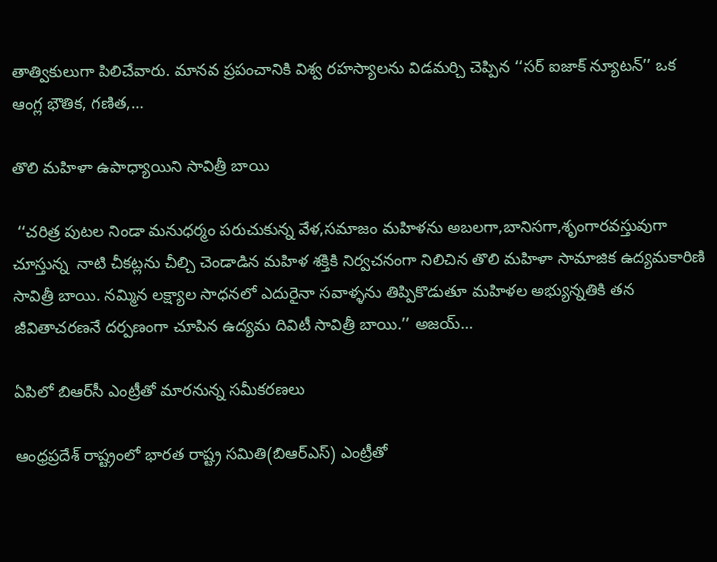తాత్వికులుగా పిలిచేవారు. మానవ ప్రపంచానికి విశ్వ రహస్యాలను విడమర్చి చెప్పిన ‘‘సర్‌ ఐజాక్‌ ‌న్యూటన్‌’’ ఒక ఆంగ్ల భౌతిక, గణిత,…

తొలి మహిళా ఉపాధ్యాయిని సావిత్రీ బాయి

 ‘‘చరిత్ర పుటల నిండా మనుధర్మం పరుచుకున్న వేళ,సమాజం మహిళను అబలగా,బానిసగా,శృంగారవస్తువుగా  చూస్తున్న  నాటి చీకట్లను చీల్చి చెండాడిన మహిళ శక్తికి నిర్వచనంగా నిలిచిన తొలి మహిళా సామాజిక ఉద్యమకారిణి సావిత్రీ బాయి. నమ్మిన లక్ష్యాల సాధనలో ఎదురైనా సవాళ్ళను తిప్పికొడుతూ మహిళల అభ్యున్నతికి తన జీవితాచరణనే దర్పణంగా చూపిన ఉద్యమ దివిటీ సావిత్రీ బాయి.’’ అజయ్‌…

ఏపిలో బిఆర్‌సీ ఎంట్రీతో మారనున్న సమీకరణలు

ఆంధ్రప్రదేశ్‌ ‌రాష్ట్రంలో భారత రాష్ట్ర సమితి(బిఆర్‌ఎస్‌) ఎం‌ట్రీతో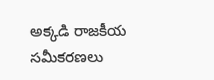అక్కడి రాజకీయ సమీకరణలు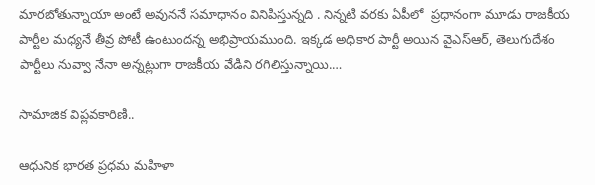మారబోతున్నాయా అంటే అవుననే సమాధానం వినిపిస్తున్నది . నిన్నటి వరకు ఏపీలో  ప్రధానంగా మూడు రాజకీయ పార్టీల మధ్యనే తీవ్ర పోటీ ఉంటుందన్న అభిప్రాయముంది. ఇక్కడ అధికార పార్టీ అయిన వైఎస్‌ఆర్‌, తెలుగుదేశం పార్టీలు నువ్వా నేనా అన్నట్లుగా రాజకీయ వేడిని రగిలిస్తున్నాయి.…

సామాజిక విప్లవకారిణి..

ఆధునిక భారత ప్రధమ మహిళా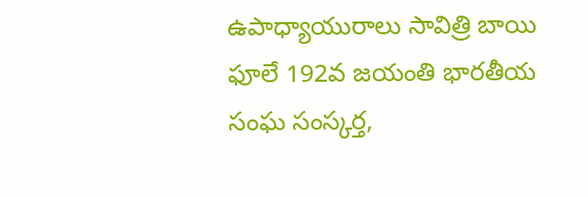ఉపాధ్యాయురాలు సావిత్రి బాయి ఫూలే 192వ జయంతి భారతీయ సంఘ సంస్కర్త,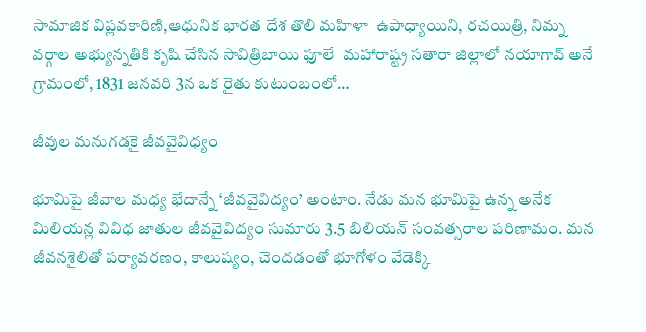సామాజిక విప్లవకారిణి,ఆధునిక భారత దేశ తొలి మహిళా  ఉపాధ్యాయిని, రచయిత్రి, నిమ్న వర్గాల అభ్యున్నతికి కృషి చేసిన సావిత్రిబాయి ఫూలే  మహారాష్ట్ర సతారా జిల్లాలో నయాగావ్‌ అనే గ్రామంలో, 1831 జనవరి 3న ఒక రైతు కుటుంబంలో…

జీవుల మనుగడకై జీవవైవిధ్యం

భూమిపై జీవాల మధ్య భేదాన్నే ‘జీవవైవిద్యం’ అంటాం. నేడు మన భూమిపై ఉన్న అనేక మిలియన్ల వివిధ జాతుల జీవవైవిద్యం సుమారు 3.5 బిలియన్‌ ‌సంవత్సరాల పరిణామం. మన జీవనశైలితో పర్యావరణం, కాలుష్యం, చెందడంతో భూగోళం వేడెక్కి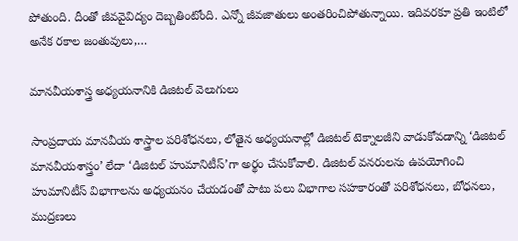పోతుంది. దీంతో జీవవైవిద్యం దెబ్బతింటోంది. ఎన్నో జీవజాతులు అంతరించిపోతున్నాయి. ఇదివరకూ ప్రతి ఇంటిలో అనేక రకాల జంతువులు,…

మానవీయశాస్త్ర అధ్యయనానికి డిజిటల్ వెలుగులు

సాంప్రదాయ మానవీయ శాస్త్రాల పరిశోధనలు, లోతైన అధ్యయనాల్లో డిజిటల్‌ టెక్నాలజీని వాడుకోవడాన్ని ‘డిజిటల్‌ మానవీయశాస్త్రం’ లేదా ‘డిజిటల్‌ హుమానిటీస్‌’గా అర్థం చేసుకోవాలి. డిజిటల్‌ వనరులను ఉపయోగించి హుమానిటీస్‌ విభాగాలను అధ్యయనం చేయడంతో పాటు పలు విభాగాల సహకారంతో పరిశోధనలు, బోధనలు, ముద్రణలు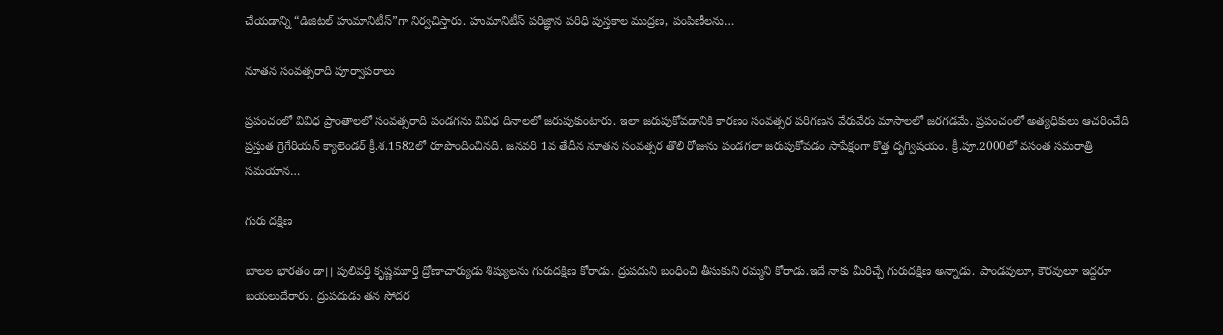చేయడాన్ని “డిజిటల్‌ హుమానిటీస్‌”గా నిర్వచిస్తారు. హుమానిటీస్‌ పరిజ్ఞాన పరిధి పుస్తకాల ముద్రణ, పంపిణీలను…

నూతన సంవత్సరాది పూర్వాపరాలు

ప్రపంచంలో వివిధ ప్రాంతాలలో సంవత్సరాది పండగను వివిధ దినాలలో జరుపుకుంటారు. ఇలా జరుపుకోవడానికి కారణం సంవత్సర పరిగణన వేరువేరు మాసాలలో జరగడమే. ప్రపంచంలో అత్యధికులు ఆచరించేది ప్రస్తుత గ్రెగేరియన్‌ ‌క్యాలెండర్‌ ‌క్రీ.శ.1582లో రూపొందించినది. జనవరి 1వ తేదీన నూతన సంవత్సర తొలి రోజును పండగలా జరుపుకోవడం సాపేక్షంగా కొత్త దృగ్విషయం. క్రీ.పూ.2000లో వసంత సమరాత్రి సమయాన…

గురు దక్షిణ

బాలల భారతం డా।। పులివర్తి కృష్ణమూర్తి ద్రోణాచార్యుడు శిష్యులను గురుదక్షిణ కోరాడు. ద్రుపదుని బంధించి తీసుకుని రమ్మని కోరాడు.ఇదే నాకు మీరిచ్చే గురుదక్షిణ అన్నాడు. పాండవులూ, కౌరవులూ ఇద్దరూ బయలుదేరారు. ద్రుపదుడు తన సోదర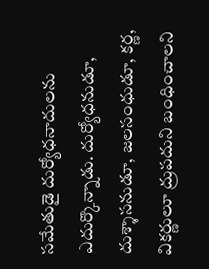సమేతుడై దుర్యోధనాదులను ఎదుర్కొన్నాడు. దుర్యోధనుడూ, దుశ్శాసనుడూ, జలసంధుడూ, కర్ణ,  వికర్ణులూ ద్రుపదుని బంధించాలని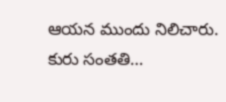ఆయన ముందు నిలిచారు. కురు సంతతి…